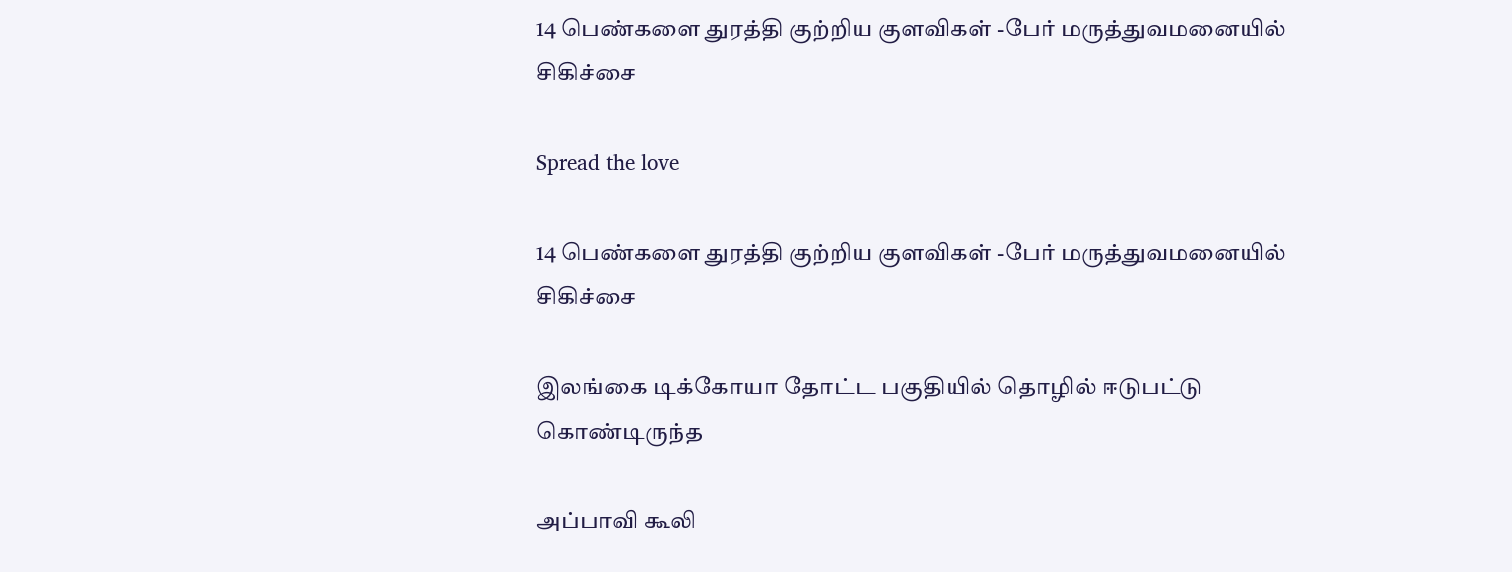14 பெண்களை துரத்தி குற்றிய குளவிகள் -பேர் மருத்துவமனையில் சிகிச்சை

Spread the love

14 பெண்களை துரத்தி குற்றிய குளவிகள் -பேர் மருத்துவமனையில் சிகிச்சை

இலங்கை டிக்கோயா தோட்ட பகுதியில் தொழில் ஈடுபட்டு கொண்டிருந்த

அப்பாவி கூலி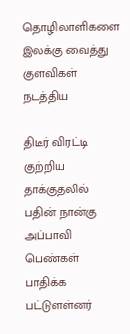தொழிலாளிகளை இலக்கு வைத்து குளவிகள் நடத்திய

திடீர் விரட்டி குற்றிய தாக்குதலில் பதின் நான்கு அப்பாவி பெண்கள் பாதிக்க பட்டுளள்னர்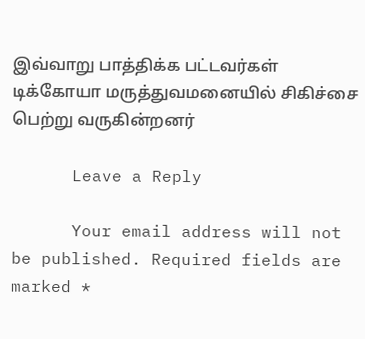இவ்வாறு பாத்திக்க பட்டவர்கள் டிக்கோயா மருத்துவமனையில் சிகிச்சை பெற்று வருகின்றனர்

      Leave a Reply

      Your email address will not be published. Required fields are marked *